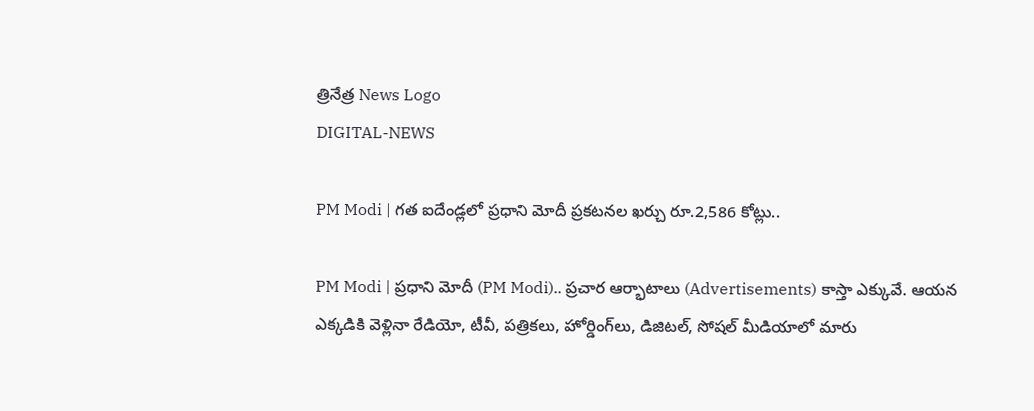త్రినేత్ర News Logo
DIGITAL-NEWS

PM Modi | గ‌త ఐదేండ్ల‌లో ప్ర‌ధాని మోదీ ప్ర‌క‌ట‌నల‌ ఖ‌ర్చు రూ.2,586 కోట్లు..

PM Modi | ప్ర‌ధాని మోదీ (PM Modi).. ప్ర‌చార ఆర్భాటాలు (Advertisements) కాస్తా ఎక్కువే. ఆయ‌న ఎక్క‌డికి వెళ్లినా రేడియో, టీవీ, ప‌త్రిక‌లు, హోర్డింగ్‌లు, డిజిట‌ల్‌, సోష‌ల్ మీడియాలో మారు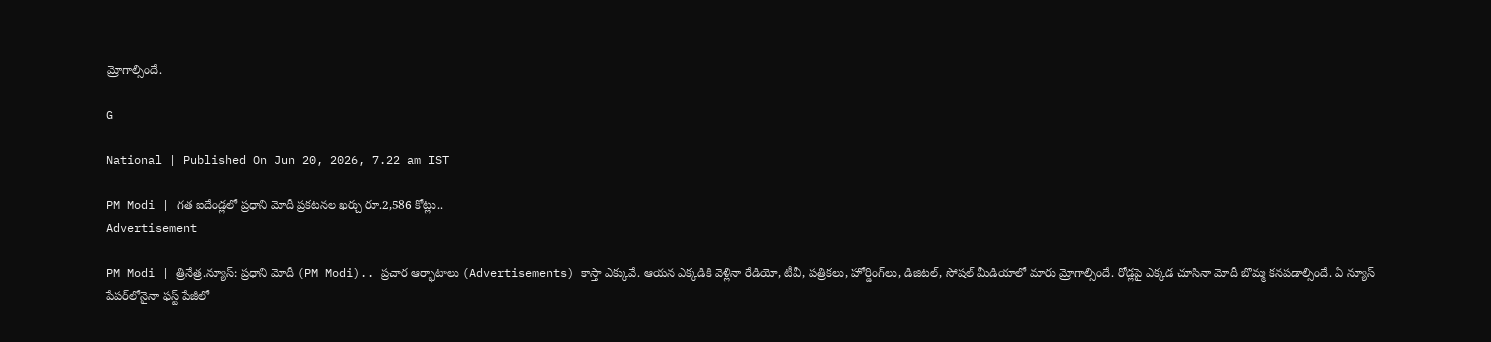మ్రోగాల్సిందే.

G

National | Published On Jun 20, 2026, 7.22 am IST

PM Modi | గ‌త ఐదేండ్ల‌లో ప్ర‌ధాని మోదీ ప్ర‌క‌ట‌నల‌ ఖ‌ర్చు రూ.2,586 కోట్లు..
Advertisement

PM Modi | త్రినేత్ర‌.న్యూస్‌: ప్ర‌ధాని మోదీ (PM Modi).. ప్ర‌చార ఆర్భాటాలు (Advertisements) కాస్తా ఎక్కువే. ఆయ‌న ఎక్క‌డికి వెళ్లినా రేడియో, టీవీ, ప‌త్రిక‌లు, హోర్డింగ్‌లు, డిజిట‌ల్‌, సోష‌ల్ మీడియాలో మారు మ్రోగాల్సిందే. రోడ్ల‌పై ఎక్క‌డ చూసినా మోదీ బొమ్మ క‌న‌ప‌డాల్సిందే. ఏ న్యూస్‌ పేప‌ర్‌లోనైనా ఫ‌స్ట్ పేజీలో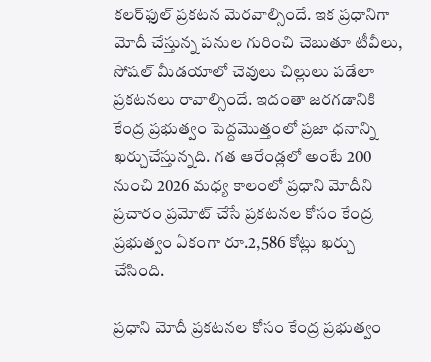క‌ల‌ర్‌ఫుల్ ప్ర‌క‌ట‌న మెర‌వాల్సిందే. ఇక ప్ర‌ధానిగా మోదీ చేస్తున్న ప‌నుల గురించి చెబుతూ టీవీలు, సోష‌ల్ మీడ‌యాలో చెవులు చిల్లులు ప‌డేలా ప్ర‌క‌ట‌న‌లు రావాల్సిందే. ఇదంతా జ‌ర‌గ‌డానికి కేంద్ర ప్ర‌భుత్వం పెద్ద‌మొత్తంలో ప్ర‌జా ధ‌నాన్ని ఖ‌ర్చుచేస్తున్న‌ది. గ‌త ఆరేండ్ల‌లో అంటే 200 నుంచి 2026 మ‌ధ్య కాలంలో ప్ర‌ధాని మోదీని ప్ర‌చారం ప్ర‌మోట్ చేసే ప్ర‌క‌ట‌నల కోసం కేంద్ర ప్ర‌భుత్వం ఏకంగా రూ.2,586 కోట్లు ఖర్చు చేసింది.

ప్ర‌ధాని మోదీ ప్ర‌క‌ట‌నల కోసం కేంద్ర ప్ర‌భుత్వం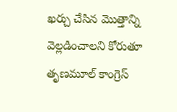ఖ‌ర్చు చేసిన మొత్తాన్ని వెల్ల‌డించాల‌ని కోరుతూ తృణమూల్ కాంగ్రెస్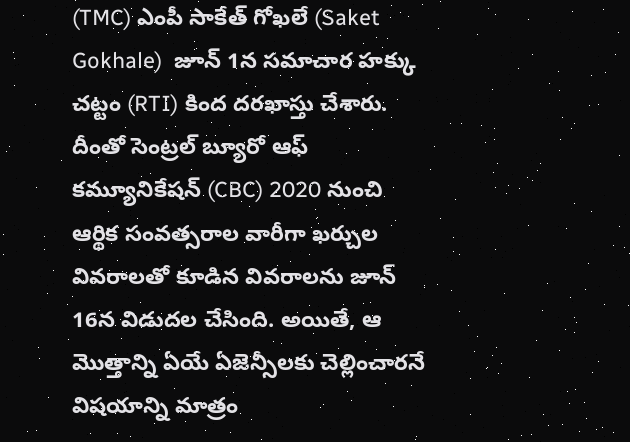(TMC) ఎంపీ సాకేత్ గోఖలే (Saket Gokhale)  జూన్ 1న‌ స‌మాచార హ‌క్కు చ‌ట్టం (RTI) కింద ద‌ర‌ఖాస్తు చేశారు. దీంతో సెంట్ర‌ల్ బ్యూరో ఆఫ్ క‌మ్యూనికేష‌న్ (CBC) 2020 నుంచి ఆర్థిక సంవత్సరాల వారీగా ఖర్చుల వివరాలతో కూడిన వివ‌రాల‌ను జూన్ 16న విడుదల చేసింది. అయితే, ఆ మొత్తాన్ని ఏయే ఏజెన్సీలకు చెల్లించార‌నే విష‌యాన్ని మాత్రం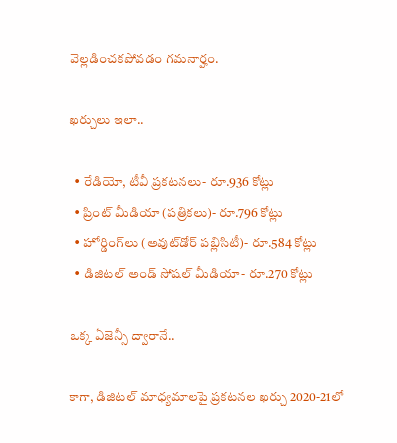వెల్ల‌డించ‌క‌పోవ‌డం గ‌మ‌నార్హం.

ఖర్చులు ఇలా..

  • రేడియో, టీవీ ప్రకటనలు- రూ.936 కోట్లు
  • ప్రింట్ మీడియా (పత్రికలు)- రూ.796 కోట్లు
  • హోర్డింగ్‌లు (అవుట్‌డోర్ పబ్లిసిటీ)- రూ.584 కోట్లు
  • డిజిటల్ అండ్‌ సోషల్ మీడియా- రూ.270 కోట్లు

ఒక్క ఏజెన్సీ ద్వారానే..

కాగా, డిజిటల్ మాధ్యమాలపై ప్రకటనల ఖర్చు 2020-21లో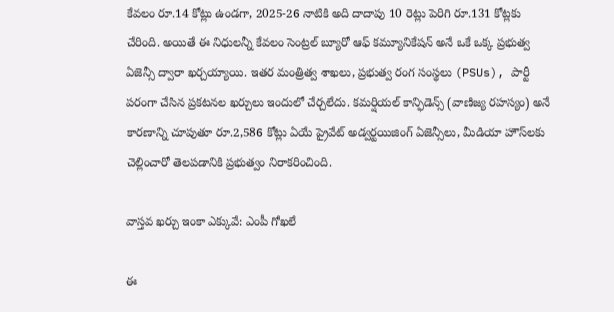కేవలం రూ.14 కోట్లు ఉండగా, 2025-26 నాటికి అది దాదాపు 10 రెట్లు పెరిగి రూ.131 కోట్లకు చేరింది. అయితే ఈ నిధులన్నీ కేవలం సెంట్రల్ బ్యూరో ఆఫ్ కమ్యూనికేషన్ అనే ఒకే ఒక్క ప్రభుత్వ ఏజెన్సీ ద్వారా ఖర్చయ్యాయి. ఇతర మంత్రిత్వ శాఖలు, ప్రభుత్వ రంగ సంస్థలు (PSUs), పార్టీ పరంగా చేసిన ప్రకటనల ఖర్చులు ఇందులో చేర్చలేదు. కమర్షియల్ కాన్ఫిడెన్స్ (వాణిజ్య రహస్యం) అనే కారణాన్ని చూపుతూ రూ.2,586 కోట్లు ఏయే ప్రైవేట్ అడ్వర్ట‌యిజింగ్ ఏజెన్సీలు, మీడియా హౌస్‌లకు చెల్లించారో తెలపడానికి ప్ర‌భుత్వం నిరాకరించింది.

వాస్తవ ఖర్చు ఇంకా ఎక్కువే: ఎంపీ గోఖలే

ఈ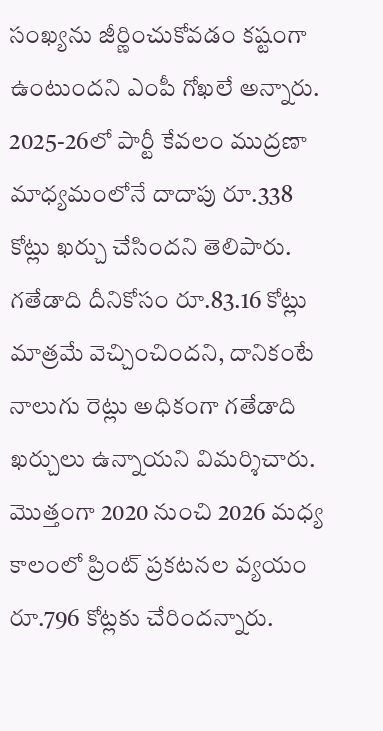సంఖ్యను జీర్ణించుకోవడం క‌ష్టంగా ఉంటుంద‌ని ఎంపీ గోఖలే అన్నారు. 2025-26లో పార్టీ కేవలం ముద్రణా మాధ్యమంలోనే దాదాపు రూ.338 కోట్లు ఖర్చు చేసింద‌ని తెలిపారు. గతేడాది దీనికోసం రూ.83.16 కోట్లు మాత్ర‌మే వెచ్చించింద‌ని, దానికంటే నాలుగు రెట్లు అధికంగా గ‌తేడాది ఖ‌ర్చులు ఉన్నాయ‌ని విమ‌ర్శిచారు. మొత్తంగా 2020 నుంచి 2026 మధ్య కాలంలో ప్రింట్ ప్రకటనల వ్యయం రూ.796 కోట్లకు చేరిందన్నారు.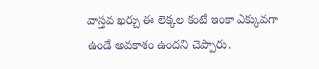వాస్తవ ఖర్చు ఈ లెక్కల కంటే ఇంకా ఎక్కువగా ఉండే అవకాశం ఉందని చెప్పారు.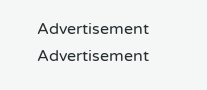Advertisement
Advertisement